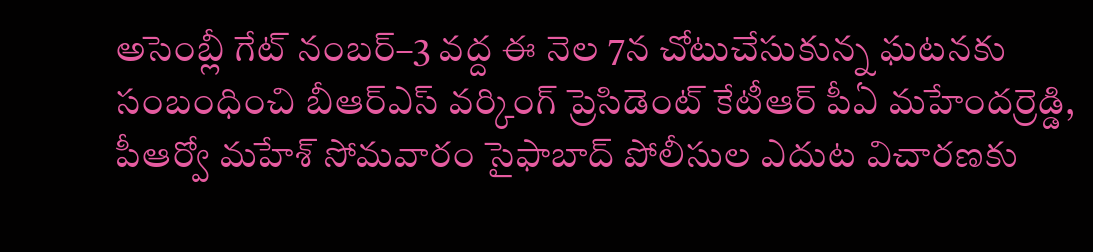అసెంబ్లీ గేట్ నంబర్–3 వద్ద ఈ నెల 7న చోటుచేసుకున్న ఘటనకు సంబంధించి బీఆర్ఎస్ వర్కింగ్ ప్రెసిడెంట్ కేటీఆర్ పీఏ మహేందర్రెడ్డి, పీఆర్వో మహేశ్ సోమవారం సైఫాబాద్ పోలీసుల ఎదుట విచారణకు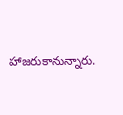హాజరుకానున్నారు.